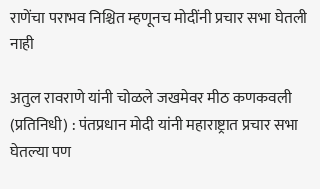राणेंचा पराभव निश्चित म्हणूनच मोदींनी प्रचार सभा घेतली नाही

अतुल रावराणे यांनी चोळले जखमेवर मीठ कणकवली (प्रतिनिधी) : पंतप्रधान मोदी यांनी महाराष्ट्रात प्रचार सभा घेतल्या पण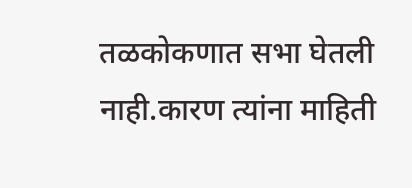तळकोकणात सभा घेतली नाही.कारण त्यांना माहिती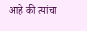आहे की त्यांचा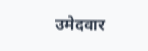उमेदवार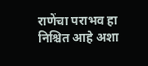राणेंचा पराभव हा निश्चित आहे अशा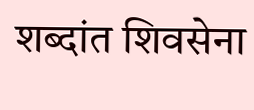शब्दांत शिवसेना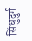सिंधुदुर्ग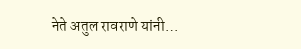नेते अतुल रावराणे यांनी…